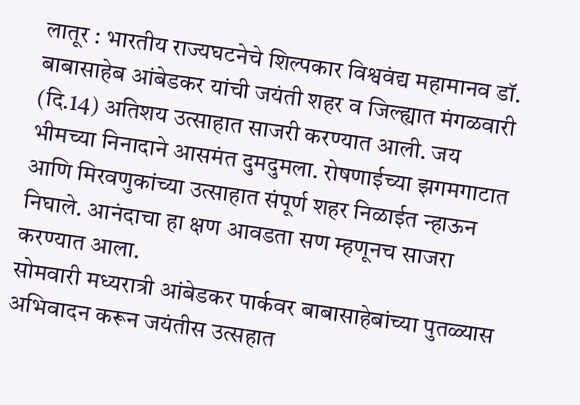लातूर : भारतीय राज्यघटनेचे शिल्पकार विश्ववंद्य महामानव डॉ. बाबासाहेब आंबेडकर यांची जयंती शहर व जिल्ह्यात मंगळवारी (दि.14) अतिशय उत्साहात साजरी करण्यात आली. जय भीमच्या निनादाने आसमंत दुमदुमला. रोषणाईच्या झगमगाटात आणि मिरवणुकांच्या उत्साहात संपूर्ण शहर निळाईत न्हाऊन निघाले. आनंदाचा हा क्षण आवडता सण म्हणूनच साजरा करण्यात आला.
सोमवारी मध्यरात्री आंबेडकर पार्कवर बाबासाहेबांच्या पुतळ्यास अभिवादन करून जयंतीस उत्सहात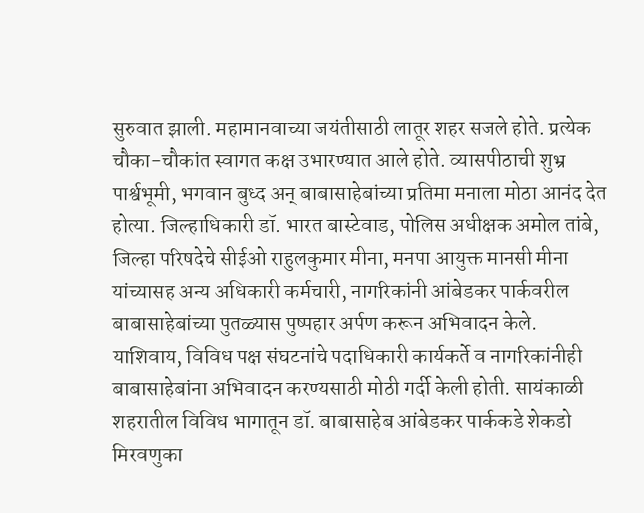सुरुवात झाली. महामानवाच्या जयंतीसाठी लातूर शहर सजले होते. प्रत्येक चौका-चौकांत स्वागत कक्ष उभारण्यात आले होते. व्यासपीठाची शुभ्र पार्श्वभूमी, भगवान बुध्द अन् बाबासाहेबांच्या प्रतिमा मनाला मोठा आनंद देत होत्या. जिल्हाधिकारी डॉ. भारत बास्टेवाड, पोलिस अधीक्षक अमोल तांबे, जिल्हा परिषदेचे सीईओ राहुलकुमार मीना, मनपा आयुक्त मानसी मीना यांच्यासह अन्य अधिकारी कर्मचारी, नागरिकांनी आंबेडकर पार्कवरील बाबासाहेबांच्या पुतळ्यास पुष्पहार अर्पण करून अभिवादन केले.
याशिवाय, विविध पक्ष संघटनांचे पदाधिकारी कार्यकर्ते व नागरिकांनीही बाबासाहेबांना अभिवादन करण्यसाठी मोठी गर्दी केली होती. सायंकाळी शहरातील विविध भागातून डॉ. बाबासाहेब आंबेडकर पार्ककडे शेकडो मिरवणुका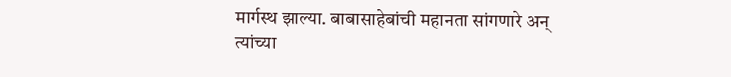मार्गस्थ झाल्या. बाबासाहेबांची महानता सांगणारे अन् त्यांच्या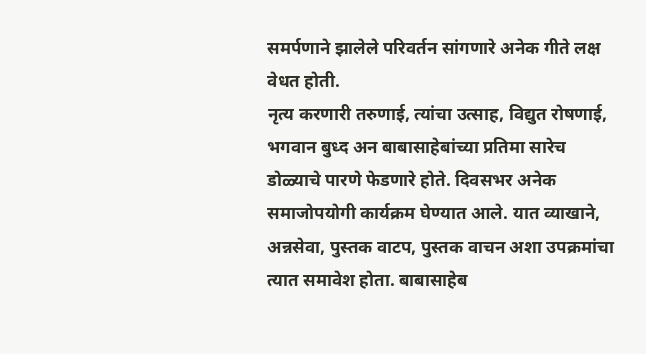समर्पणाने झालेले परिवर्तन सांगणारे अनेक गीते लक्ष वेधत होती.
नृत्य करणारी तरुणाई, त्यांचा उत्साह, विद्युत रोषणाई, भगवान बुध्द अन बाबासाहेबांच्या प्रतिमा सारेच डोळ्याचे पारणे फेडणारे होते. दिवसभर अनेक समाजोपयोगी कार्यक्रम घेण्यात आले. यात व्याखाने, अन्नसेवा, पुस्तक वाटप, पुस्तक वाचन अशा उपक्रमांचा त्यात समावेश होता. बाबासाहेब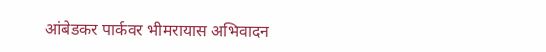आंबेडकर पार्कवर भीमरायास अभिवादन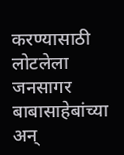करण्यासाठी लोटलेला जनसागर बाबासाहेबांच्या अन्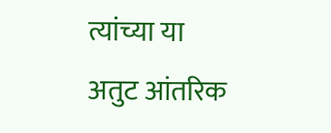त्यांच्या या अतुट आंतरिक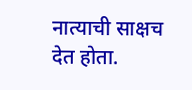नात्याची साक्षच देत होता.